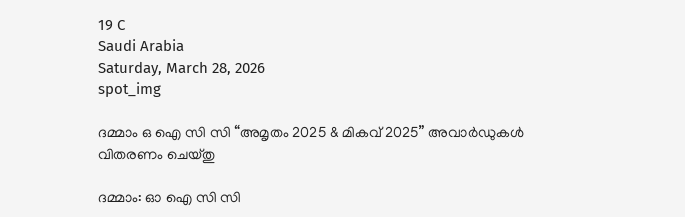19 C
Saudi Arabia
Saturday, March 28, 2026
spot_img

ദമ്മാം ഒ ഐ സി സി “അമൃതം 2025 & മികവ് 2025” അവാർഡുകൾ വിതരണം ചെയ്തു

ദമ്മാം: ഓ ഐ സി സി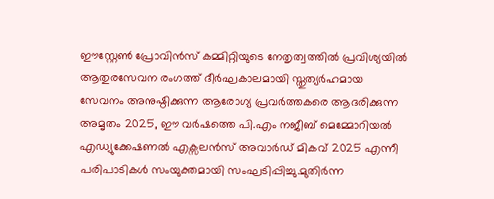ഈസ്റ്റേൺ പ്രോവിൻസ് കമ്മിറ്റിയുടെ നേതൃത്വത്തിൽ പ്രവിശ്യയിൽ ആതുരസേവന രംഗത്ത് ദീർഘകാലമായി സ്തുത്യർഹമായ സേവനം അനുഷ്ഠിക്കുന്ന ആരോഗ്യ പ്രവർത്തകരെ ആദരിക്കുന്ന അമൃതം 2025, ഈ വർഷത്തെ പി.എം നജീബ് മെമ്മോറിയൽ എഡ്യുക്കേഷണൽ എക്സലൻസ് അവാർഡ് മികവ് 2025 എന്നീ പരിപാടികൾ സംയുക്തമായി സംഘടിപ്പിച്ചു.മുതിർന്ന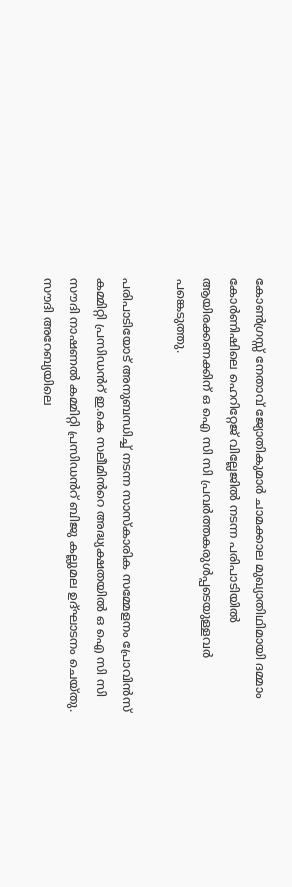കോൺഗ്രസ്സ് നേതാവ് ജ്യോതികുമാർ ചാമക്കാല മുഖ്യാതിഥിമായി ദമ്മാം കോർണിഷിലെ ഹെറിറ്റേജ് വില്ലേജിൽ നടന്ന പരിപാടിയിൽ ആയിരക്കണക്കിന് ഒ ഐ സി സി പ്രവർത്തകരുൾപ്പടെയുള്ളവർ പങ്കെടുത്തു.

പരിപാടിയോട് അനുബന്ധിച്ച് നടന്ന സാസ്‌കാരിക സമ്മേളനം പ്രോവിൻസ് കമ്മിറ്റി പ്രസിഡൻറ് ഇ.കെ സലീമിൻറെ അദ്ധ്യക്ഷതയിൽ ഒ ഐ സി സി സൗദി നാഷണൽ കമ്മിറ്റി പ്രസിഡൻറ് ബിജു കല്ലുമല ഉദ്ഘാടനം ചെയ്തു. സൗദി അറേബ്യയിലെ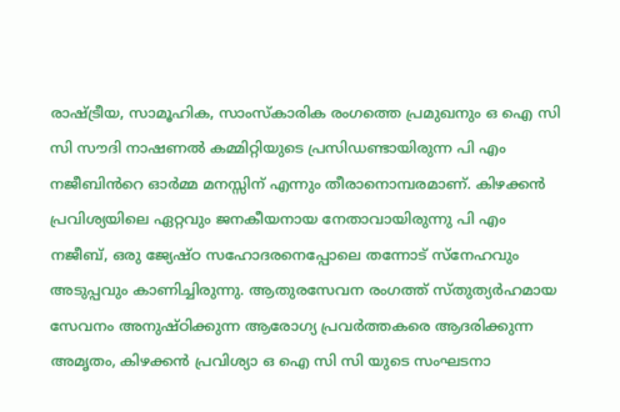രാഷ്ട്രീയ, സാമൂഹിക, സാംസ്കാരിക രംഗത്തെ പ്രമുഖനും ഒ ഐ സി സി സൗദി നാഷണൽ കമ്മിറ്റിയുടെ പ്രസിഡണ്ടായിരുന്ന പി എം നജീബിൻറെ ഓർമ്മ മനസ്സിന് എന്നും തീരാനൊമ്പരമാണ്. കിഴക്കൻ പ്രവിശ്യയിലെ ഏറ്റവും ജനകീയനായ നേതാവായിരുന്നു പി എം നജീബ്, ഒരു ജ്യേഷ്ഠ സഹോദരനെപ്പോലെ തന്നോട് സ്നേഹവും അടുപ്പവും കാണിച്ചിരുന്നു. ആതുരസേവന രംഗത്ത് സ്തുത്യർഹമായ സേവനം അനുഷ്ഠിക്കുന്ന ആരോഗ്യ പ്രവർത്തകരെ ആദരിക്കുന്ന അമൃതം, കിഴക്കൻ പ്രവിശ്യാ ഒ ഐ സി സി യുടെ സംഘടനാ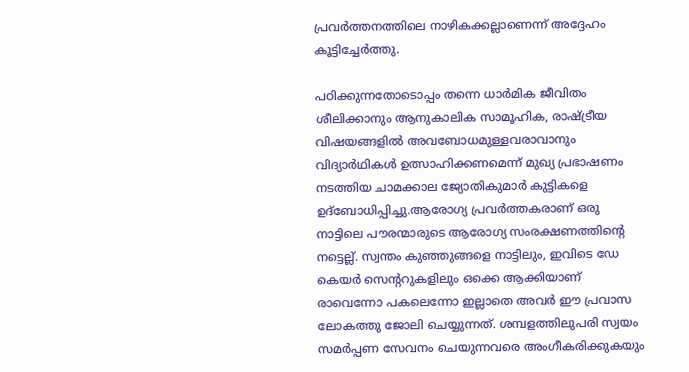പ്രവർത്തനത്തിലെ നാഴികക്കല്ലാണെന്ന് അദ്ദേഹം കൂട്ടിച്ചേർത്തു.

പഠിക്കുന്നതോടൊപ്പം തന്നെ ധാര്‍മിക ജീവിതം ശീലിക്കാനും ആനുകാലിക സാമൂഹിക, രാഷ്‌ട്രീയ വിഷയങ്ങളില്‍ അവബോധമുള്ളവരാവാനും വിദ്യാര്‍ഥികള്‍ ഉത്സാഹിക്കണമെന്ന് മുഖ്യ പ്രഭാഷണം നടത്തിയ ചാമക്കാല ജ്യോതികുമാർ കുട്ടികളെ ഉദ്ബോധിപ്പിച്ചു.ആരോഗ്യ പ്രവർത്തകരാണ് ഒരു നാട്ടിലെ പൗരന്മാരുടെ ആരോഗ്യ സംരക്ഷണത്തിന്റെ നട്ടെല്ല്. സ്വന്തം കുഞ്ഞുങ്ങളെ നാട്ടിലും, ഇവിടെ ഡേ കെയർ സെന്ററുകളിലും ഒക്കെ ആക്കിയാണ് രാവെന്നോ പകലെന്നോ ഇല്ലാതെ അവർ ഈ പ്രവാസ ലോകത്തു ജോലി ചെയ്യുന്നത്. ശമ്പളത്തിലുപരി സ്വയം സമർപ്പണ സേവനം ചെയുന്നവരെ അംഗീകരിക്കുകയും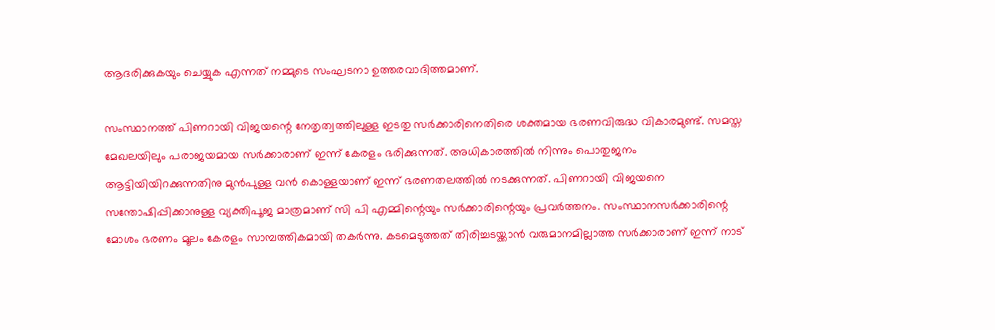ആദരിക്കുകയും ചെയ്യുക എന്നത് നമ്മുടെ സംഘടനാ ഉത്തരവാദിത്തമാണ്.

സംസ്ഥാനത്ത് പിണറായി വിജയന്റെ നേതൃത്വത്തിലുള്ള ഇടതു സര്‍ക്കാരിനെതിരെ ശക്തമായ ഭരണവിരുദ്ധ വികാരമുണ്ട്. സമസ്ത മേഖലയിലും പരാജയമായ സർക്കാരാണ് ഇന്ന് കേരളം ഭരിക്കുന്നത്. അധികാരത്തിൽ നിന്നും പൊതുജനം ആട്ടിയിയിറക്കുന്നതിനു മുൻപുള്ള വൻ കൊള്ളയാണ് ഇന്ന് ഭരണതലത്തിൽ നടക്കുന്നത്. പിണറായി വിജയനെ സന്തോഷിപ്പിക്കാനുള്ള വ്യക്തിപൂ‌ജ മാത്രമാണ് സി പി എമ്മിന്റെയും സർക്കാരിന്റെയും പ്രവർത്തനം. സംസ്ഥാനസർക്കാരിന്റെ മോശം ഭരണം മൂലം കേരളം സാമ്പത്തികമായി തകർന്നു. കടമെടുത്തത് തിരിച്ചടയ്ക്കാൻ വരുമാനമില്ലാത്ത സർക്കാരാണ് ഇന്ന് നാട്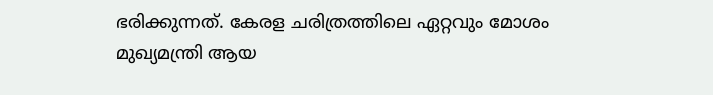ഭരിക്കുന്നത്. കേരള ചരിത്രത്തിലെ ഏറ്റവും മോശം മുഖ്യമന്ത്രി ആയ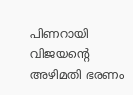പിണറായി വിജയൻ്റെ അഴിമതി ഭരണം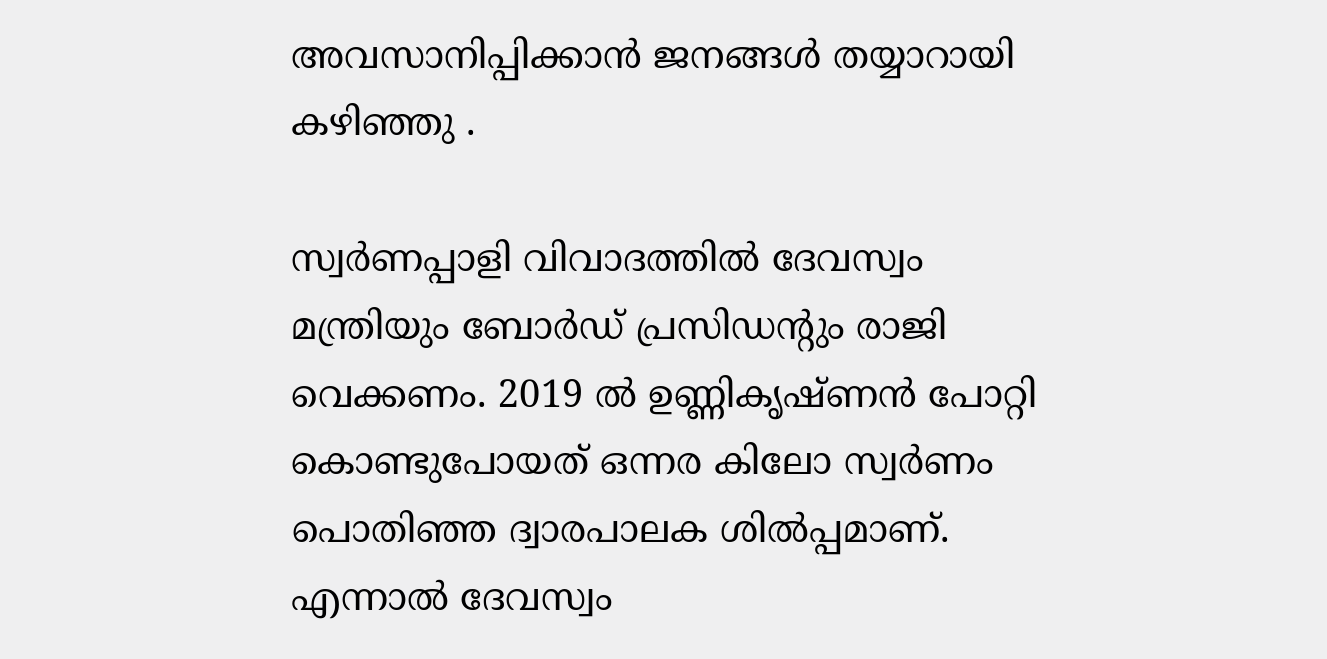അവസാനിപ്പിക്കാൻ ജനങ്ങൾ തയ്യാറായി കഴിഞ്ഞു .

സ്വര്‍ണപ്പാളി വിവാദത്തില്‍ ദേവസ്വം മന്ത്രിയും ബോർഡ് പ്രസിഡന്റും രാജി വെക്കണം. 2019 ല്‍ ഉണ്ണികൃഷ്ണന്‍ പോറ്റി കൊണ്ടുപോയത് ഒന്നര കിലോ സ്വര്‍ണം പൊതിഞ്ഞ ദ്വാരപാലക ശില്‍പ്പമാണ്. എന്നാല്‍ ദേവസ്വം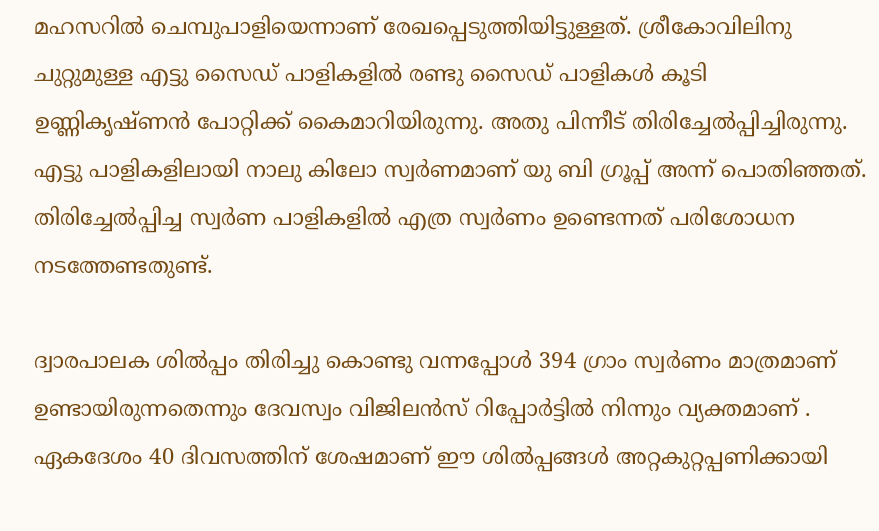മഹസറില്‍ ചെമ്പുപാളിയെന്നാണ് രേഖപ്പെടുത്തിയിട്ടുള്ളത്. ശ്രീകോവിലിനു ചുറ്റുമുള്ള എട്ടു സൈഡ് പാളികളില്‍ രണ്ടു സൈഡ് പാളികള്‍ കൂടി ഉണ്ണികൃഷ്ണന്‍ പോറ്റിക്ക് കൈമാറിയിരുന്നു. അതു പിന്നീട് തിരിച്ചേല്‍പ്പിച്ചിരുന്നു. എട്ടു പാളികളിലായി നാലു കിലോ സ്വര്‍ണമാണ് യു ബി ഗ്രൂപ്പ് അന്ന് പൊതിഞ്ഞത്. തിരിച്ചേല്‍പ്പിച്ച സ്വര്‍ണ പാളികളില്‍ എത്ര സ്വര്‍ണം ഉണ്ടെന്നത് പരിശോധന നടത്തേണ്ടതുണ്ട്.

ദ്വാരപാലക ശില്‍പ്പം തിരിച്ചു കൊണ്ടു വന്നപ്പോള്‍ 394 ഗ്രാം സ്വര്‍ണം മാത്രമാണ് ഉണ്ടായിരുന്നതെന്നും ദേവസ്വം വിജിലന്‍സ് റിപ്പോര്‍ട്ടില്‍ നിന്നും വ്യക്തമാണ് . ഏകദേശം 40 ദിവസത്തിന് ശേഷമാണ് ഈ ശില്‍പ്പങ്ങള്‍ അറ്റകുറ്റപ്പണിക്കായി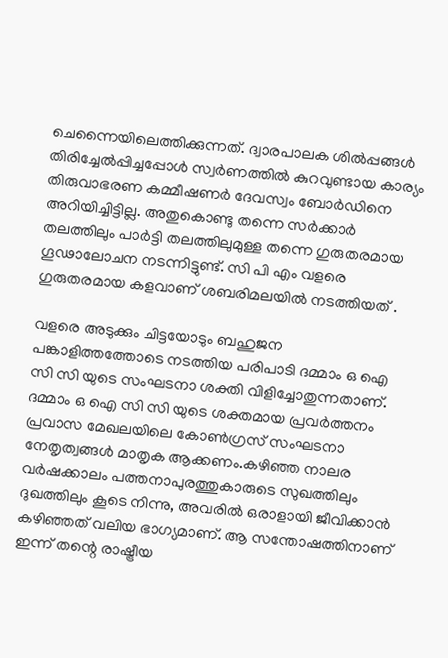ചെന്നൈയിലെത്തിക്കുന്നത്. ദ്വാരപാലക ശില്‍പ്പങ്ങള്‍ തിരിച്ചേല്‍പ്പിച്ചപ്പോള്‍ സ്വര്‍ണത്തില്‍ കുറവുണ്ടായ കാര്യം തിരുവാഭരണ കമ്മീഷണര്‍ ദേവസ്വം ബോര്‍ഡിനെ അറിയിച്ചിട്ടില്ല. അതുകൊണ്ടു തന്നെ സർക്കാർ തലത്തിലും പാർട്ടി തലത്തിലുമുള്ള തന്നെ ഗുരുതരമായ ഗൂഢാലോചന നടന്നിട്ടുണ്ട്. സി പി എം വളരെ ഗുരുതരമായ കളവാണ് ശബരിമലയില്‍ നടത്തിയത് .

വളരെ അടുക്കും ചിട്ടയോടും ബഹുജന പങ്കാളിത്തത്തോടെ നടത്തിയ പരിപാടി ദമ്മാം ഒ ഐ സി സി യുടെ സംഘടനാ ശക്തി വിളിച്ചോതുന്നതാണ്. ദമ്മാം ഒ ഐ സി സി യുടെ ശക്തമായ പ്രവർത്തനം പ്രവാസ മേഖലയിലെ കോൺഗ്രസ് സംഘടനാ നേതൃത്വങ്ങൾ മാതൃക ആക്കണം.കഴിഞ്ഞ നാലര വർഷക്കാലം പത്തനാപുരത്തുകാരുടെ സുഖത്തിലും ദുഖത്തിലും കൂടെ നിന്നു, അവരിൽ ഒരാളായി ജീവിക്കാൻ കഴിഞ്ഞത് വലിയ ഭാഗ്യമാണ്. ആ സന്തോഷത്തിനാണ് ഇന്ന് തന്റെ രാഷ്ട്രീയ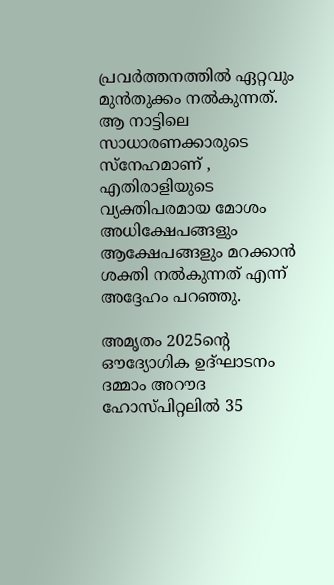പ്രവർത്തനത്തിൽ ഏറ്റവും മുൻതുക്കം നൽകുന്നത്. ആ നാട്ടിലെ സാധാരണക്കാരുടെ സ്നേഹമാണ് , എതിരാളിയുടെ വ്യക്തിപരമായ മോശം അധിക്ഷേപങ്ങളും ആക്ഷേപങ്ങളും മറക്കാൻ ശക്തി നൽകുന്നത് എന്ന് അദ്ദേഹം പറഞ്ഞു.

അമൃതം 2025ൻ്റെ ഔദ്യോഗിക ഉദ്ഘാടനം ദമ്മാം അറൗദ ഹോസ്പിറ്റലിൽ 35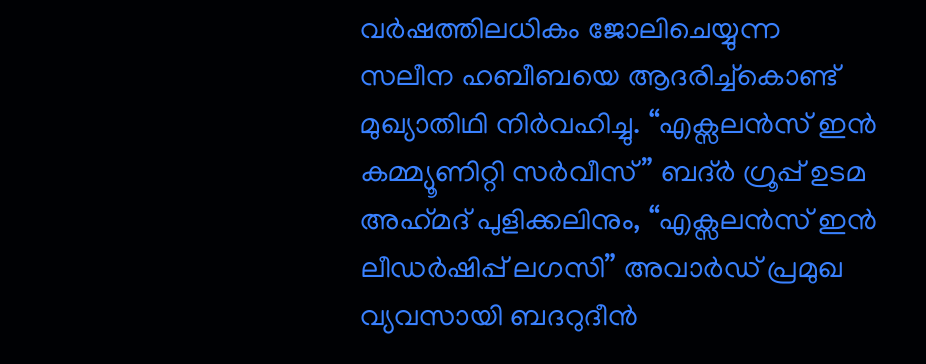വർഷത്തിലധികം ജോലിചെയ്യുന്ന സലീന ഹബീബയെ ആദരിച്ച്കൊണ്ട് മുഖ്യാതിഥി നിർവഹിച്ചു. “എക്സലൻസ് ഇൻ കമ്മ്യൂണിറ്റി സർവീസ്” ബദ്ർ ഗ്രൂപ്പ് ഉടമ അഹ്‌മദ് പുളിക്കലിനും, “എക്സലൻസ് ഇൻ ലീഡർഷിപ്പ് ലഗസി” അവാർഡ് പ്രമുഖ വ്യവസായി ബദറുദീൻ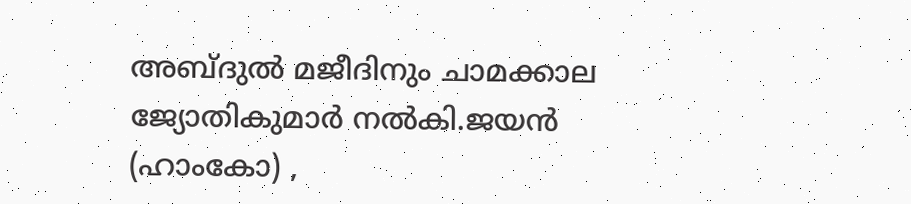അബ്‌ദുൽ മജീദിനും ചാമക്കാല ജ്യോതികുമാർ നൽകി.ജയൻ (ഹാംകോ) ,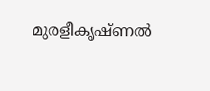മുരളീകൃഷ്ണൽ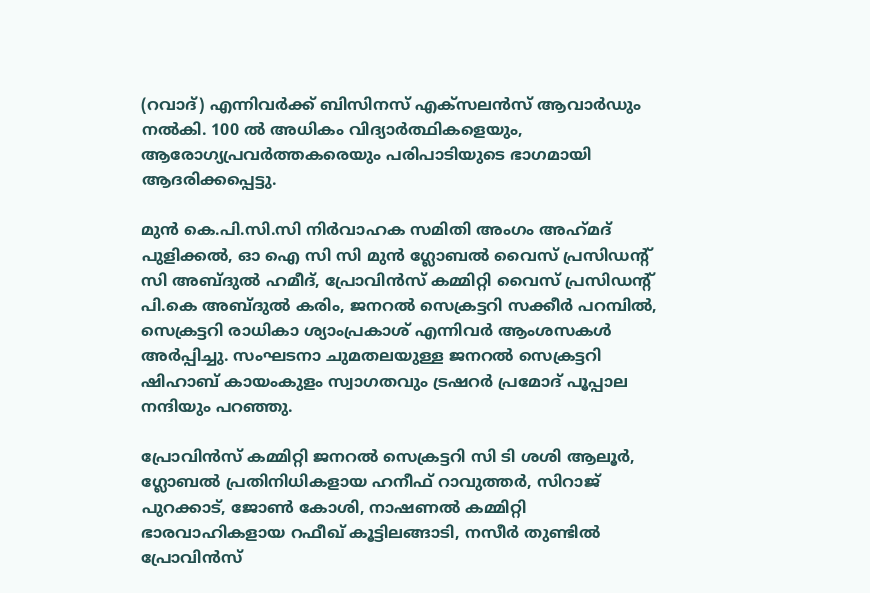(റവാദ്) എന്നിവർക്ക് ബിസിനസ് എക്സലൻസ് ആവാർഡും നൽകി. 100 ൽ അധികം വിദ്യാർത്ഥികളെയും, ആരോഗ്യപ്രവർത്തകരെയും പരിപാടിയുടെ ഭാഗമായി ആദരിക്കപ്പെട്ടു.

മുൻ കെ.പി.സി.സി നിർവാഹക സമിതി അംഗം അഹ്‌മദ് പുളിക്കൽ, ഓ ഐ സി സി മുൻ ഗ്ലോബൽ വൈസ് പ്രസിഡന്റ് സി അബ്‌ദുൽ ഹമീദ്, പ്രോവിൻസ് കമ്മിറ്റി വൈസ് പ്രസിഡൻ്റ് പി.കെ അബ്‌ദുൽ കരിം, ജനറൽ സെക്രട്ടറി സക്കീർ പറമ്പിൽ, സെക്രട്ടറി രാധികാ ശ്യാംപ്രകാശ് എന്നിവർ ആംശസകൾ അർപ്പിച്ചു. സംഘടനാ ചുമതലയുള്ള ജനറൽ സെക്രട്ടറി ഷിഹാബ് കായംകുളം സ്വാഗതവും ട്രഷറർ പ്രമോദ് പൂപ്പാല നന്ദിയും പറഞ്ഞു.

പ്രോവിൻസ് കമ്മിറ്റി ജനറൽ സെക്രട്ടറി സി ടി ശശി ആലൂർ, ഗ്ലോബൽ പ്രതിനിധികളായ ഹനീഫ് റാവുത്തർ, സിറാജ് പുറക്കാട്, ജോൺ കോശി, നാഷണൽ കമ്മിറ്റി ഭാരവാഹികളായ റഫീഖ് കൂട്ടിലങ്ങാടി, നസീർ തുണ്ടിൽ പ്രോവിൻസ്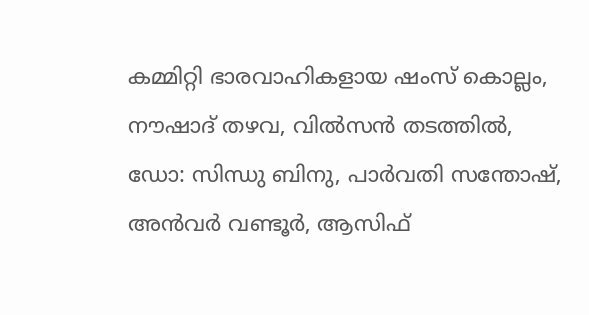കമ്മിറ്റി ഭാരവാഹികളായ ഷംസ് കൊല്ലം, നൗഷാദ് തഴവ, വിൽസൻ തടത്തിൽ, ഡോ: സിന്ധു ബിനു, പാർവതി സന്തോഷ്, അൻവർ വണ്ടൂർ, ആസിഫ്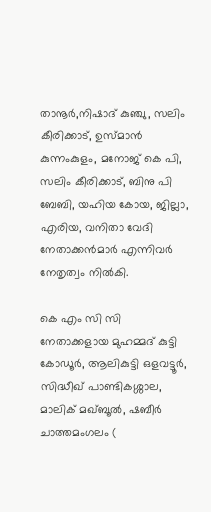താനൂർ,നിഷാദ് കുഞ്ചു, സലിം കീരിക്കാട്, ഉസ്മാൻ കുന്നംകുളം, മനോജ് കെ പി, സലിം കീരിക്കാട്, ബിനു പി ബേബി, യഹിയ കോയ, ജില്ലാ, എരിയ, വനിതാ വേദി നേതാക്കൻമാർ എന്നിവർ നേതൃത്വം നിൽകി.

കെ എം സി സി നേതാക്കളായ മുഹമ്മദ് കുട്ടി കോഡൂർ, ആലികുട്ടി ഒളവട്ടൂർ, സിദ്ധീഖ് പാണ്ടികശ്ശാല, മാലിക് മഖ്ബൂൽ, ഷബീർ ചാത്തമംഗലം (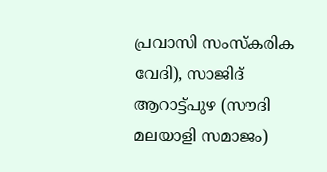പ്രവാസി സംസ്കരിക വേദി), സാജിദ് ആറാട്ട്പുഴ (സൗദി മലയാളി സമാജം)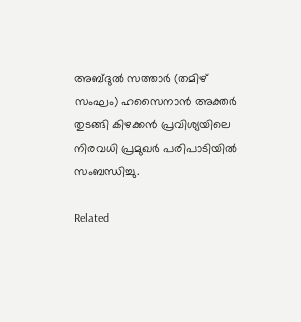അബ്‌ദുൽ സത്താർ (തമിഴ് സംഘം) ഹസൈനാൻ അക്തർ തുടങ്ങി കിഴക്കൻ പ്രവിശ്യയിലെ നിരവധി പ്രമുഖർ പരിപാടിയിൽ സംബന്ധിച്ചു.

Related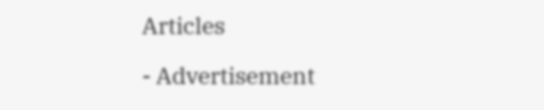Articles

- Advertisement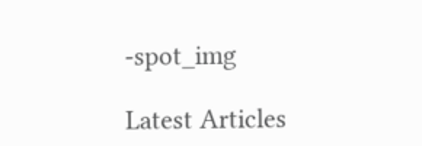-spot_img

Latest Articles